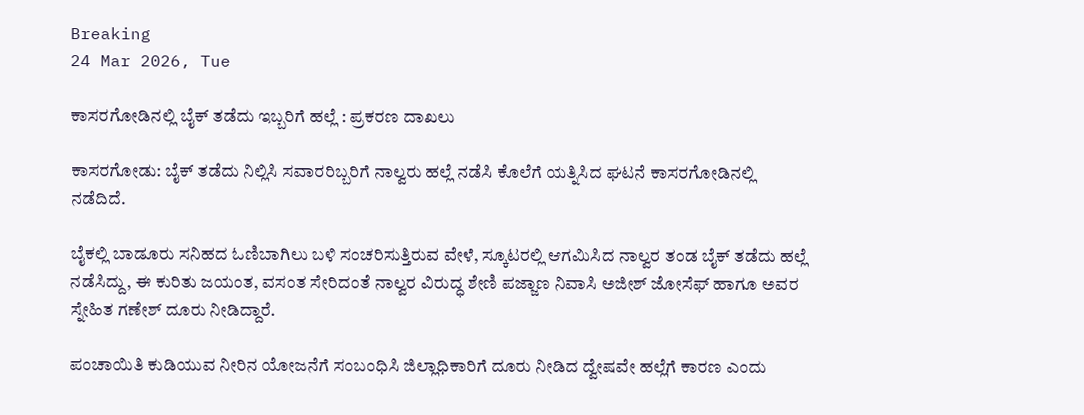Breaking
24 Mar 2026, Tue

ಕಾಸರಗೋಡಿನಲ್ಲಿ ಬೈಕ್ ತಡೆದು ಇಬ್ಬರಿಗೆ ಹಲ್ಲೆ : ಪ್ರಕರಣ ದಾಖಲು

ಕಾಸರಗೋಡು: ಬೈಕ್ ತಡೆದು ನಿಲ್ಲಿಸಿ ಸವಾರರಿಬ್ಬರಿಗೆ ನಾಲ್ವರು ಹಲ್ಲೆ ನಡೆಸಿ ಕೊಲೆಗೆ ಯತ್ನಿಸಿದ ಘಟನೆ ಕಾಸರಗೋಡಿನಲ್ಲಿ ನಡೆದಿದೆ.

ಬೈಕಲ್ಲಿ ಬಾಡೂರು ಸನಿಹದ ಓಣಿಬಾಗಿಲು ಬಳಿ ಸಂಚರಿಸುತ್ತಿರುವ ವೇಳೆ, ಸ್ಕೂಟರಲ್ಲಿ ಆಗಮಿಸಿದ ನಾಲ್ವರ ತಂಡ ಬೈಕ್ ತಡೆದು ಹಲ್ಲೆ ನಡೆಸಿದ್ದು, ಈ ಕುರಿತು ಜಯಂತ, ವಸಂತ ಸೇರಿದಂತೆ ನಾಲ್ವರ ವಿರುದ್ಧ ಶೇಣಿ ಪಜ್ಜಾಣ ನಿವಾಸಿ ಅಜೀಶ್ ಜೋಸೆಫ್ ಹಾಗೂ ಅವರ ಸ್ನೇಹಿತ ಗಣೇಶ್ ದೂರು ನೀಡಿದ್ದಾರೆ.

ಪಂಚಾಯಿತಿ ಕುಡಿಯುವ ನೀರಿನ ಯೋಜನೆಗೆ ಸಂಬಂಧಿಸಿ ಜಿಲ್ಲಾಧಿಕಾರಿಗೆ ದೂರು ನೀಡಿದ ದ್ವೇಷವೇ ಹಲ್ಲೆಗೆ ಕಾರಣ ಎಂದು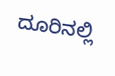ದೂರಿನಲ್ಲಿ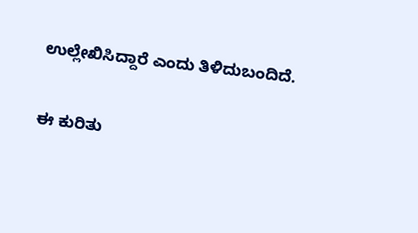ಉಲ್ಲೇಖಿಸಿದ್ದಾರೆ ಎಂದು ತಿಳಿದುಬಂದಿದೆ.

ಈ ಕುರಿತು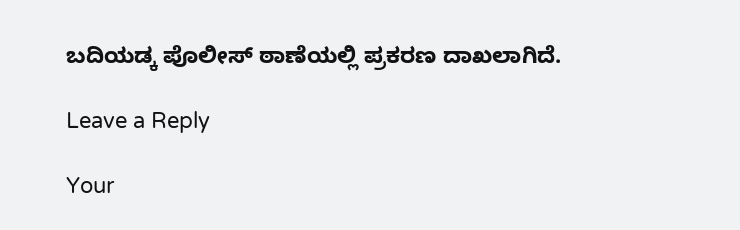ಬದಿಯಡ್ಕ ಪೊಲೀಸ್‌ ಠಾಣೆಯಲ್ಲಿ ಪ್ರಕರಣ ದಾಖಲಾಗಿದೆ.

Leave a Reply

Your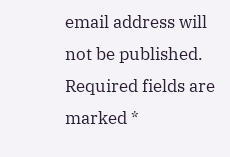email address will not be published. Required fields are marked *